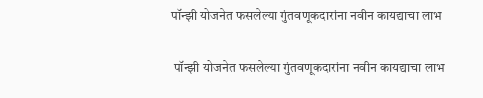पॉन्झी योजनेत फसलेल्या गुंतवणूकदारांना नवीन कायद्याचा लाभ

 पॉन्झी योजनेत फसलेल्या गुंतवणूकदारांना नवीन कायद्याचा लाभ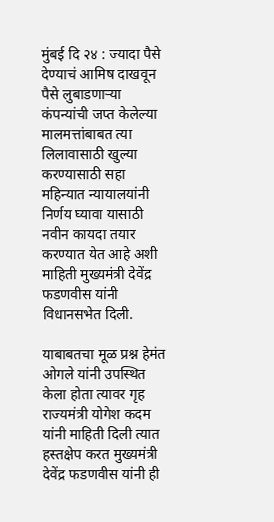मुंबई दि २४ : ज्यादा पैसे देण्याचं आमिष दाखवून पैसे लुबाडणाऱ्या कंपन्यांची जप्त केलेल्या मालमत्तांबाबत त्या लिलावासाठी खुल्या करण्यासाठी सहा महिन्यात न्यायालयांनी निर्णय घ्यावा यासाठी नवीन कायदा तयार करण्यात येत आहे अशी माहिती मुख्यमंत्री देवेंद्र फडणवीस यांनी विधानसभेत दिली.

याबाबतचा मूळ प्रश्न हेमंत ओगले यांनी उपस्थित केला होता त्यावर गृह राज्यमंत्री योगेश कदम यांनी माहिती दिली त्यात हस्तक्षेप करत मुख्यमंत्री देवेंद्र फडणवीस यांनी ही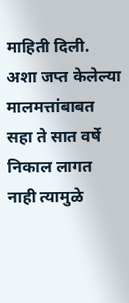माहिती दिली. अशा जप्त केलेल्या मालमत्तांबाबत सहा ते सात वर्षे निकाल लागत नाही त्यामुळे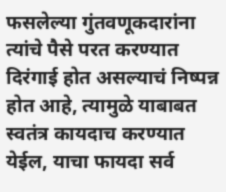फसलेल्या गुंतवणूकदारांना त्यांचे पैसे परत करण्यात दिरंगाई होत असल्याचं निष्पन्न होत आहे, त्यामुळे याबाबत स्वतंत्र कायदाच करण्यात येईल, याचा फायदा सर्व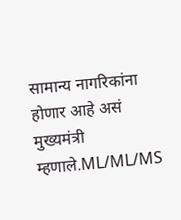सामान्य नागरिकांना होणार आहे असं मुख्यमंत्री म्हणाले.ML/ML/MS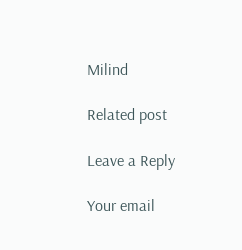Milind

Related post

Leave a Reply

Your email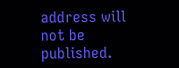address will not be published.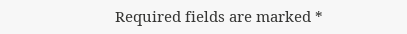Required fields are marked *